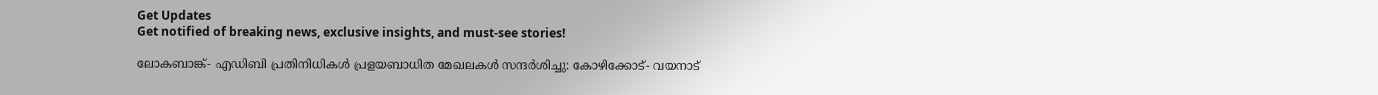Get Updates
Get notified of breaking news, exclusive insights, and must-see stories!

ലോകബാങ്ക്- എഡിബി പ്രതിനിധികള്‍ പ്രളയബാധിത മേഖലകള്‍ സന്ദര്‍ശിച്ചു: കോഴിക്കോട്- വയനാട്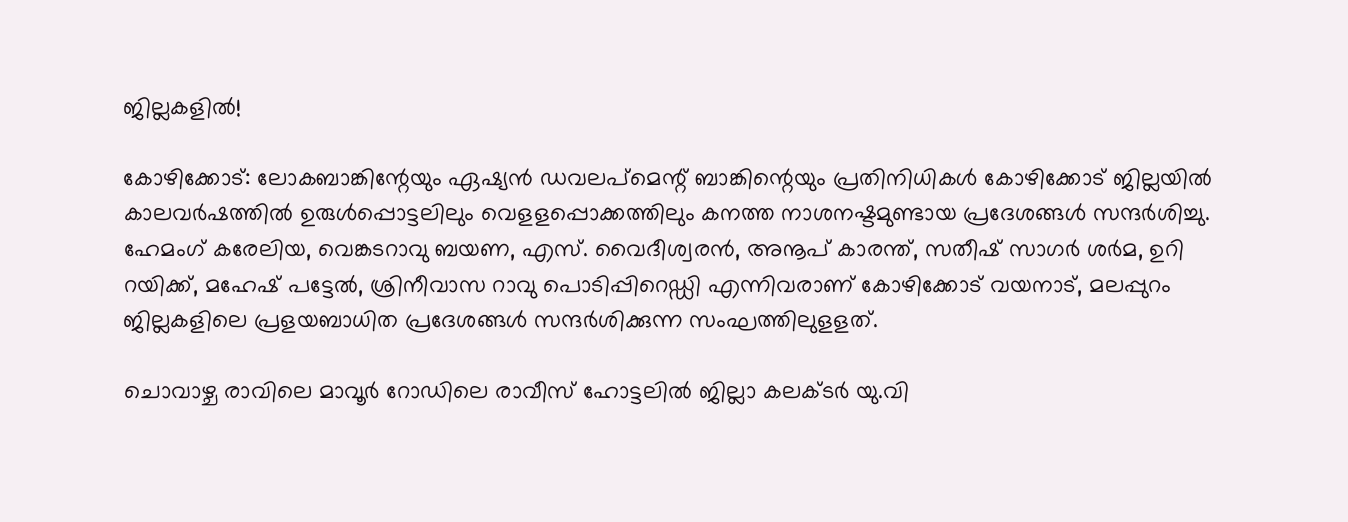ജില്ലകളില്‍!

കോഴിക്കോട്: ലോകബാങ്കിന്റേയും ഏഷ്യന്‍ ഡവലപ്‌മെന്റ് ബാങ്കിന്റെയും പ്രതിനിധികള്‍ കോഴിക്കോട് ജില്ലയില്‍ കാലവര്‍ഷത്തില്‍ ഉരുള്‍പ്പൊട്ടലിലും വെളളപ്പൊക്കത്തിലും കനത്ത നാശനഷ്ടമുണ്ടായ പ്രദേശങ്ങള്‍ സന്ദര്‍ശിച്ചു. ഹേമംഗ് കരേലിയ, വെങ്കടറാവു ബയണ, എസ്. വൈദീശ്വരന്‍, അനൂപ് കാരന്ത്, സതീഷ് സാഗര്‍ ശര്‍മ, ഉറി റയിക്ക്, മഹേഷ് പട്ടേല്‍, ശ്രിനീവാസ റാവു പൊടിപ്പിറെഡ്ഡി എന്നിവരാണ് കോഴിക്കോട് വയനാട്, മലപ്പുറം ജില്ലകളിലെ പ്രളയബാധിത പ്രദേശങ്ങള്‍ സന്ദര്‍ശിക്കുന്ന സംഘത്തിലുളളത്.

ചൊവാഴ്ച രാവിലെ മാവൂര്‍ റോഡിലെ രാവീസ് ഹോട്ടലില്‍ ജില്ലാ കലക്ടര്‍ യു.വി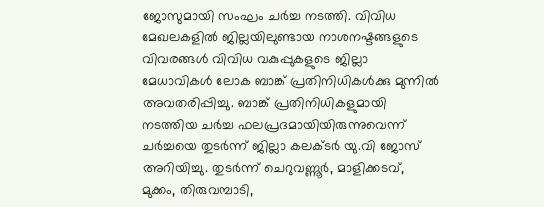ജോസുമായി സംഘം ചര്‍ച്ച നടത്തി. വിവിധ മേഖലകളില്‍ ജില്ലയിലുണ്ടായ നാശനഷ്ടങ്ങളുടെ വിവരങ്ങള്‍ വിവിധ വകുപ്പുകളുടെ ജില്ലാ മേധാവികള്‍ ലോക ബാങ്ക് പ്രതിനിധികള്‍ക്കു മുന്നില്‍ അവതരിപ്പിച്ചു. ബാങ്ക് പ്രതിനിധികളുമായി നടത്തിയ ചര്‍ച്ച ഫലപ്രദമായിയിരുന്നുവെന്ന് ചര്‍ച്ചയെ തുടര്‍ന്ന് ജില്ലാ കലക്ടര്‍ യു.വി ജോസ് അറിയിച്ചു. തുടര്‍ന്ന് ചെറുവണ്ണൂര്‍, മാളിക്കടവ്, മുക്കം, തിരുവമ്പാടി,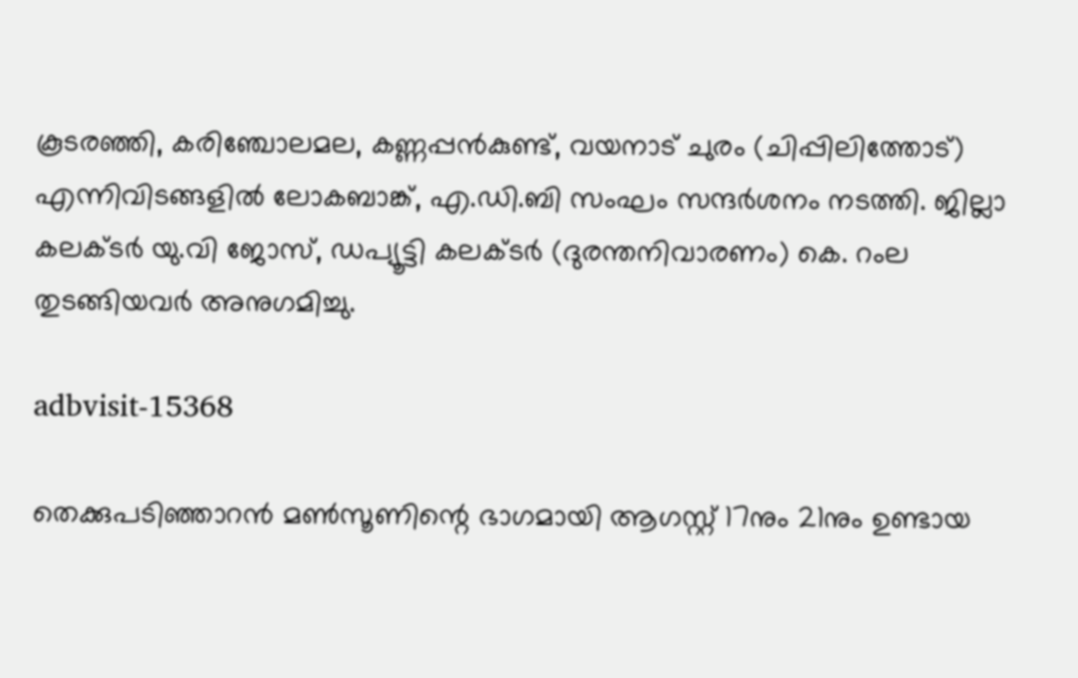കൂടരഞ്ഞി, കരിഞ്ചോലമല, കണ്ണപ്പന്‍കുണ്ട്, വയനാട് ചുരം (ചിപ്പിലിത്തോട്) എന്നിവിടങ്ങളില്‍ ലോകബാങ്ക്, എ.ഡി.ബി സംഘം സന്ദര്‍ശനം നടത്തി. ജില്ലാ കലക്ടര്‍ യു.വി ജോസ്, ഡപ്യൂട്ടി കലക്ടര്‍ (ദുരന്തനിവാരണം) കെ. റംല തുടങ്ങിയവര്‍ അനുഗമിച്ചു.

adbvisit-15368

തെക്കുപടിഞ്ഞാറന്‍ മണ്‍സൂണിന്റെ ഭാഗമായി ആഗസ്റ്റ് 17നും 21നും ഉണ്ടായ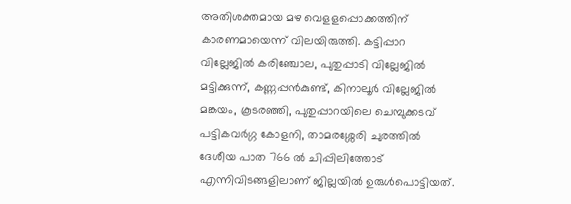അതിശക്തമായ മഴ വെളളപ്പൊക്കത്തിന് കാരണമായെന്ന് വിലയിരുത്തി. കട്ടിപ്പാറ വില്ലേജില്‍ കരിഞ്ചോല, പുതുപ്പാടി വില്ലേജില്‍ മട്ടിക്കുന്ന്, കണ്ണപ്പന്‍കുണ്ട്, കിനാലൂര്‍ വില്ലേജില്‍ മങ്കയം, കൂടരഞ്ഞി, പുതുപ്പാറയിലെ ചെമ്പുക്കടവ് പട്ടികവര്‍ഗ്ഗ കോളനി, താമരശ്ശേരി ചുരത്തില്‍ ദേശീയ പാത 766 ല്‍ ചിപ്പിലിത്തോട് എന്നിവിടങ്ങളിലാണ് ജില്ലയില്‍ ഉരുള്‍പൊട്ടിയത്.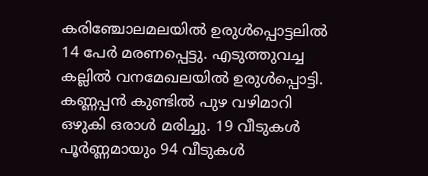കരിഞ്ചോലമലയില്‍ ഉരുള്‍പ്പൊട്ടലില്‍ 14 പേര്‍ മരണപ്പെട്ടു. എടുത്തുവച്ച കല്ലില്‍ വനമേഖലയില്‍ ഉരുള്‍പ്പൊട്ടി. കണ്ണപ്പന്‍ കുണ്ടില്‍ പുഴ വഴിമാറി ഒഴുകി ഒരാള്‍ മരിച്ചു. 19 വീടുകള്‍ പൂര്‍ണ്ണമായും 94 വീടുകള്‍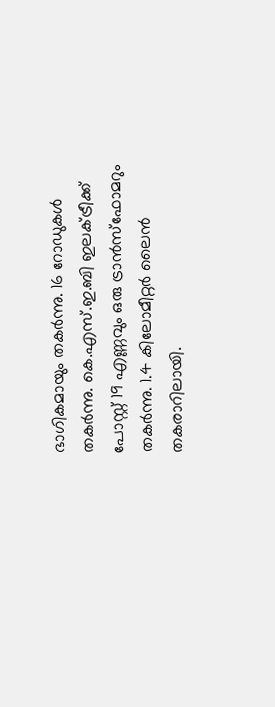ഭാഗികമായും തകര്‍ന്നു. 16 റോഡുകള്‍ തകര്‍ന്നു. കെ.എസ്.ഇ.ബി ഇലക്ട്രീക്ക് പോസ്റ്റ് 19 എണ്ണവും ഒരു ട്രാന്‍സ്‌ഫോമറും തകര്‍ന്നു. 1.4 കിലോമീറ്റര്‍ ലൈന്‍ തകരാറിലായി.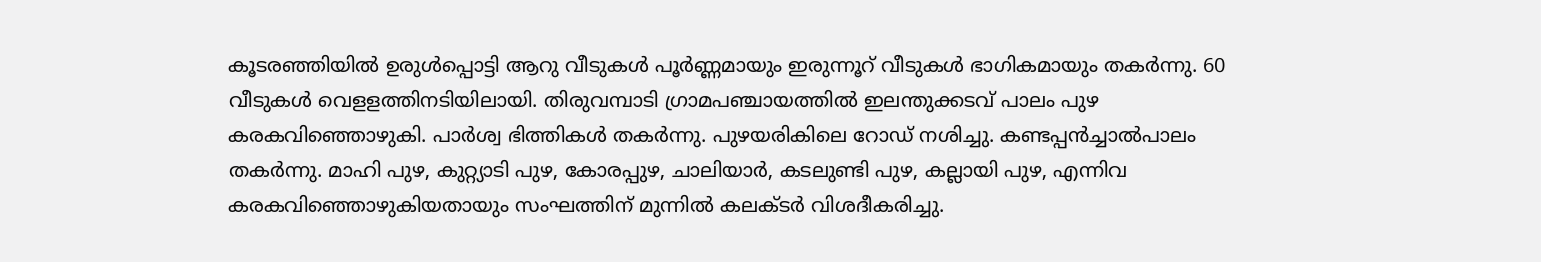കൂടരഞ്ഞിയില്‍ ഉരുള്‍പ്പൊട്ടി ആറു വീടുകള്‍ പൂര്‍ണ്ണമായും ഇരുന്നൂറ് വീടുകള്‍ ഭാഗികമായും തകര്‍ന്നു. 60 വീടുകള്‍ വെളളത്തിനടിയിലായി. തിരുവമ്പാടി ഗ്രാമപഞ്ചായത്തില്‍ ഇലന്തുക്കടവ് പാലം പുഴ കരകവിഞ്ഞൊഴുകി. പാര്‍ശ്വ ഭിത്തികള്‍ തകര്‍ന്നു. പുഴയരികിലെ റോഡ് നശിച്ചു. കണ്ടപ്പന്‍ച്ചാല്‍പാലം തകര്‍ന്നു. മാഹി പുഴ, കുറ്റ്യാടി പുഴ, കോരപ്പുഴ, ചാലിയാര്‍, കടലുണ്ടി പുഴ, കല്ലായി പുഴ, എന്നിവ കരകവിഞ്ഞൊഴുകിയതായും സംഘത്തിന് മുന്നില്‍ കലക്ടര്‍ വിശദീകരിച്ചു.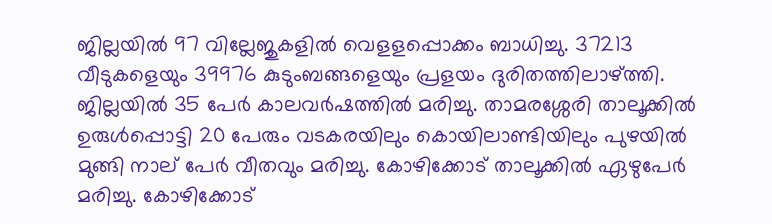ജില്ലയില്‍ 97 വില്ലേജുകളില്‍ വെളളപ്പൊക്കം ബാധിച്ചു. 37213 വീടുകളെയും 39976 കുടുംബങ്ങളെയും പ്രളയം ദുരിതത്തിലാഴ്ത്തി. ജില്ലയില്‍ 35 പേര്‍ കാലവര്‍ഷത്തില്‍ മരിച്ചു. താമരശ്ശേരി താലൂക്കില്‍ ഉരുള്‍പ്പൊട്ടി 20 പേരും വടകരയിലും കൊയിലാണ്ടിയിലും പുഴയില്‍ മുങ്ങി നാല് പേര്‍ വീതവും മരിച്ചു. കോഴിക്കോട് താലൂക്കില്‍ ഏഴുപേര്‍ മരിച്ചു. കോഴിക്കോട്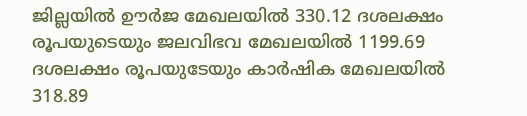ജില്ലയില്‍ ഊര്‍ജ മേഖലയില്‍ 330.12 ദശലക്ഷം രൂപയുടെയും ജലവിഭവ മേഖലയില്‍ 1199.69 ദശലക്ഷം രൂപയുടേയും കാര്‍ഷിക മേഖലയില്‍ 318.89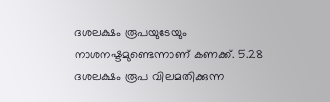ദശലക്ഷം രൂപയുടേയും നാശനഷ്ടമുണ്ടെന്നാണ് കണക്ക്. 5.28 ദശലക്ഷം രൂപ വിലമതിക്കുന്ന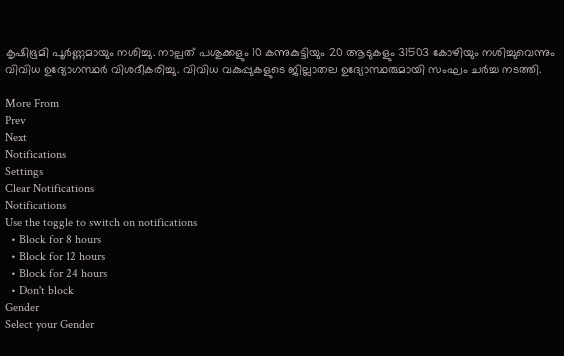കൃഷിഭൂമി പൂര്‍ണ്ണമായും നശിച്ചു. നാല്പത് പശുക്കളും 10 കന്നുകുട്ടിയും 20 ആടുകളും 31503 കോഴിയും നശിച്ചുവെന്നും വിവിധ ഉദ്യോഗസ്ഥര്‍ വിശദീകരിച്ചു. വിവിധ വകുപ്പുകളുടെ ജില്ലാതല ഉദ്യോസ്ഥരുമായി സംഘം ചര്‍ച്ച നടത്തി.

More From
Prev
Next
Notifications
Settings
Clear Notifications
Notifications
Use the toggle to switch on notifications
  • Block for 8 hours
  • Block for 12 hours
  • Block for 24 hours
  • Don't block
Gender
Select your Gender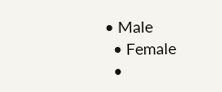• Male
  • Female
  •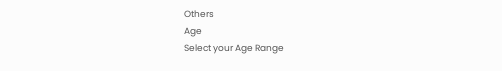Others
Age
Select your Age Range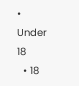• Under 18
  • 18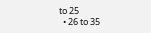to 25
  • 26 to 35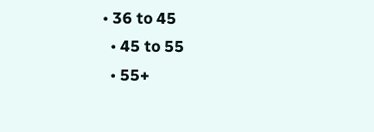• 36 to 45
  • 45 to 55
  • 55+